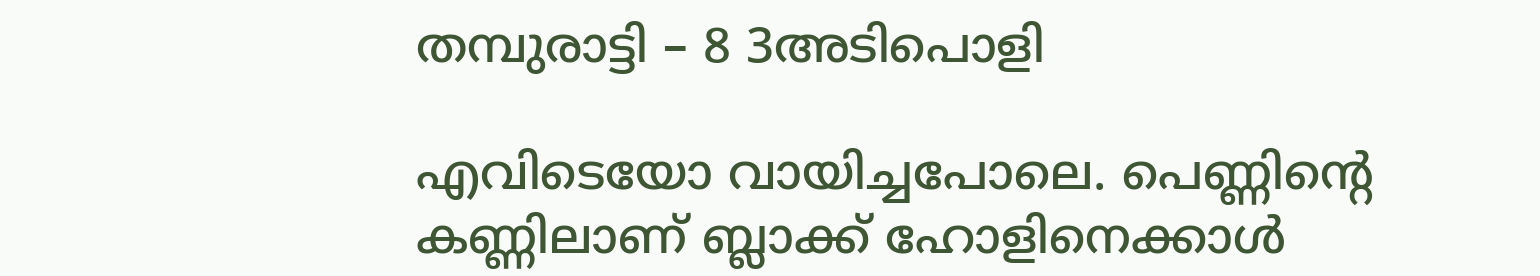തമ്പുരാട്ടി – 8 3അടിപൊളി

എവിടെയോ വായിച്ചപോലെ. പെണ്ണിന്റെ കണ്ണിലാണ് ബ്ലാക്ക് ഹോളിനെക്കാൾ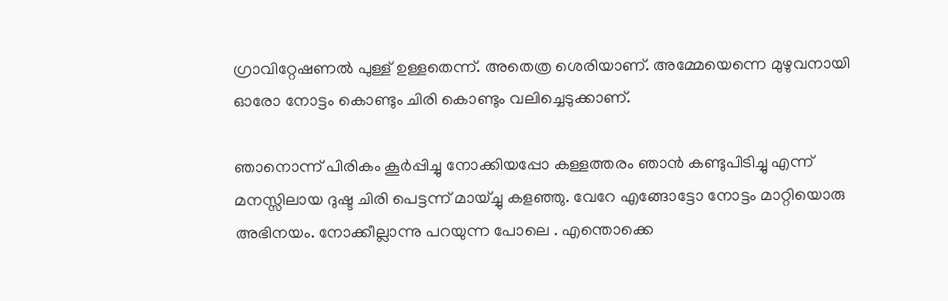ഗ്രാവിറ്റേഷണൽ പുള്ള് ഉള്ളതെന്ന്. അതെത്ര ശെരിയാണ്. അമ്മേയെന്നെ മുഴുവനായി ഓരോ നോട്ടം കൊണ്ടും ചിരി കൊണ്ടും വലിച്ചെടുക്കാണ്.

ഞാനൊന്ന് പിരികം കൂർപ്പിച്ചു നോക്കിയപ്പോ കള്ളത്തരം ഞാൻ കണ്ടുപിടിച്ചു എന്ന് മനസ്സിലായ ദുഷ്ട ചിരി പെട്ടന്ന് മായ്ച്ചു കളഞ്ഞു. വേറേ എങ്ങോട്ടോ നോട്ടം മാറ്റിയൊരു അഭിനയം. നോക്കീല്ലാന്നു പറയുന്ന പോലെ . എന്തൊക്കെ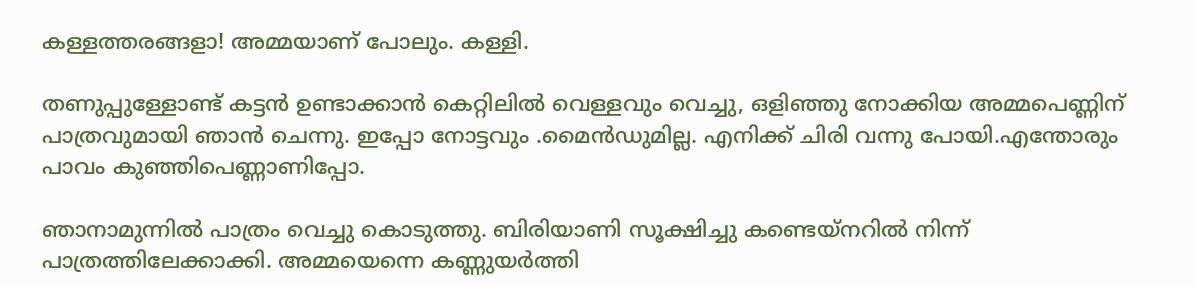കള്ളത്തരങ്ങളാ! അമ്മയാണ് പോലും. കള്ളി.

തണുപ്പുള്ളോണ്ട് കട്ടൻ ഉണ്ടാക്കാൻ കെറ്റിലിൽ വെള്ളവും വെച്ചു, ഒളിഞ്ഞു നോക്കിയ അമ്മപെണ്ണിന് പാത്രവുമായി ഞാൻ ചെന്നു. ഇപ്പോ നോട്ടവും .മൈൻഡുമില്ല. എനിക്ക്‌ ചിരി വന്നു പോയി.എന്തോരും പാവം കുഞ്ഞിപെണ്ണാണിപ്പോ.

ഞാനാമുന്നിൽ പാത്രം വെച്ചു കൊടുത്തു. ബിരിയാണി സൂക്ഷിച്ചു കണ്ടെയ്നറിൽ നിന്ന് പാത്രത്തിലേക്കാക്കി. അമ്മയെന്നെ കണ്ണുയർത്തി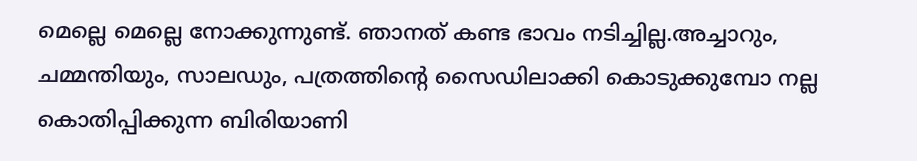മെല്ലെ മെല്ലെ നോക്കുന്നുണ്ട്. ഞാനത് കണ്ട ഭാവം നടിച്ചില്ല.അച്ചാറും, ചമ്മന്തിയും, സാലഡും, പത്രത്തിന്റെ സൈഡിലാക്കി കൊടുക്കുമ്പോ നല്ല കൊതിപ്പിക്കുന്ന ബിരിയാണി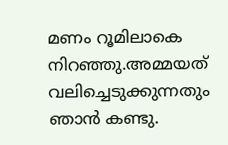മണം റൂമിലാകെ നിറഞ്ഞു.അമ്മയത് വലിച്ചെടുക്കുന്നതും ഞാൻ കണ്ടു.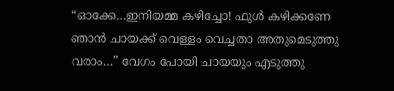“ഓക്കേ…ഇനിയമ്മ കഴിച്ചോ! ഫുൾ കഴിക്കണേ ഞാൻ ചായക്ക് വെള്ളം വെച്ചതാ അതുമെടുത്തു വരാം…” വേഗം പോയി ചായയും എടുത്തു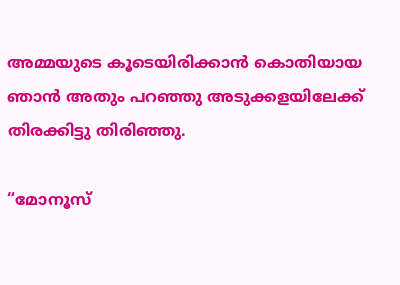അമ്മയുടെ കൂടെയിരിക്കാൻ കൊതിയായ ഞാൻ അതും പറഞ്ഞു അടുക്കളയിലേക്ക് തിരക്കിട്ടു തിരിഞ്ഞു.

“മോനൂസ്‌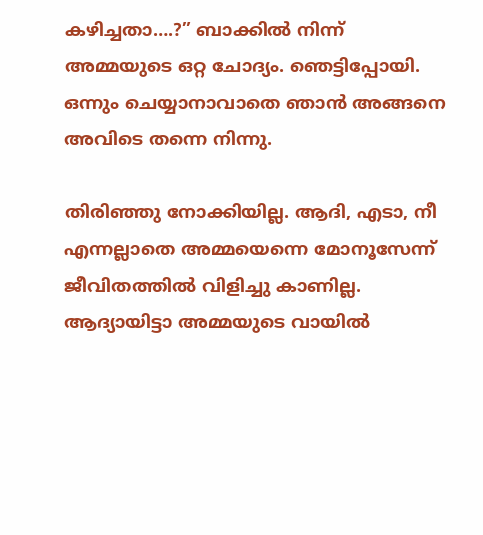കഴിച്ചതാ….?” ബാക്കിൽ നിന്ന് അമ്മയുടെ ഒറ്റ ചോദ്യം. ഞെട്ടിപ്പോയി. ഒന്നും ചെയ്യാനാവാതെ ഞാൻ അങ്ങനെ അവിടെ തന്നെ നിന്നു.

തിരിഞ്ഞു നോക്കിയില്ല. ആദി, എടാ, നീ എന്നല്ലാതെ അമ്മയെന്നെ മോനൂസേന്ന് ജീവിതത്തിൽ വിളിച്ചു കാണില്ല. ആദ്യായിട്ടാ അമ്മയുടെ വായിൽ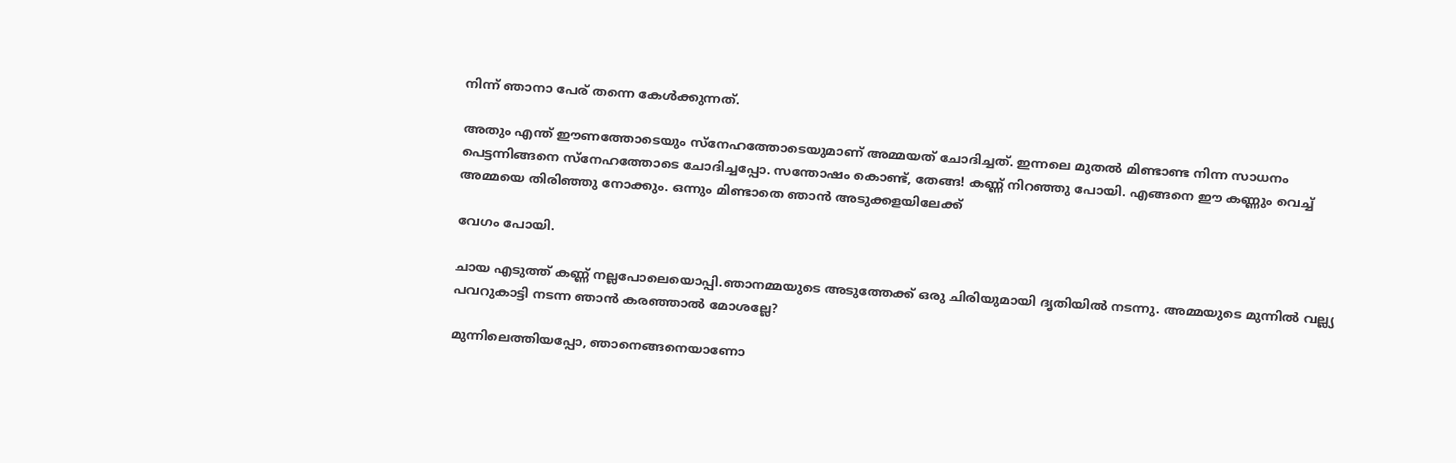നിന്ന് ഞാനാ പേര് തന്നെ കേൾക്കുന്നത്.

അതും എന്ത് ഈണത്തോടെയും സ്നേഹത്തോടെയുമാണ് അമ്മയത് ചോദിച്ചത്. ഇന്നലെ മുതൽ മിണ്ടാണ്ട നിന്ന സാധനം പെട്ടന്നിങ്ങനെ സ്നേഹത്തോടെ ചോദിച്ചപ്പോ. സന്തോഷം കൊണ്ട്, തേങ്ങ! കണ്ണ് നിറഞ്ഞു പോയി. എങ്ങനെ ഈ കണ്ണും വെച്ച് അമ്മയെ തിരിഞ്ഞു നോക്കും. ഒന്നും മിണ്ടാതെ ഞാൻ അടുക്കളയിലേക്ക്

വേഗം പോയി.

ചായ എടുത്ത് കണ്ണ് നല്ലപോലെയൊപ്പി.ഞാനമ്മയുടെ അടുത്തേക്ക് ഒരു ചിരിയുമായി ദൃതിയിൽ നടന്നു. അമ്മയുടെ മുന്നിൽ വല്ല്യ പവറുകാട്ടി നടന്ന ഞാൻ കരഞ്ഞാൽ മോശല്ലേ?

മുന്നിലെത്തിയപ്പോ, ഞാനെങ്ങനെയാണോ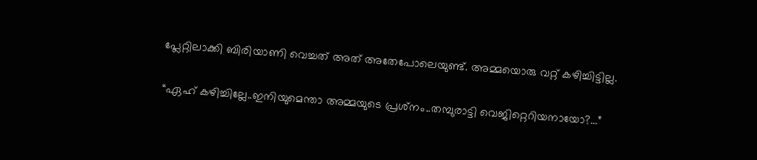പ്ലേറ്റിലാക്കി ബിരിയാണി വെച്ചത് അത് അതേപോലെയുണ്ട്. അമ്മയൊരു വറ്റ് കഴിച്ചിട്ടില്ല.

“ഏഹ് കഴിച്ചില്ലേ..ഇനിയുമെന്താ അമ്മയുടെ പ്രശ്‍നം..തമ്പുരാട്ടി വെജിറ്റെറിയനായോ?…”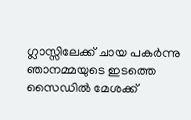ഗ്ലാസ്സിലേക്ക് ചായ പകർന്നു ഞാനമ്മയുടെ ഇടത്തെ സൈഡിൽ മേശക്ക്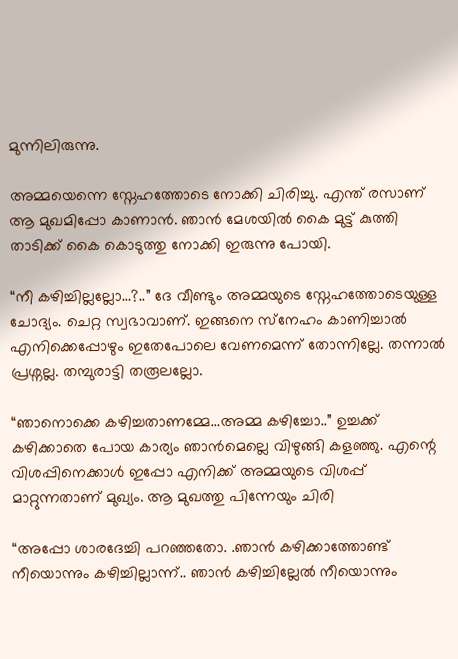മുന്നിലിരുന്നു.

അമ്മയെന്നെ സ്നേഹത്തോടെ നോക്കി ചിരിച്ചു. എന്ത് രസാണ് ആ മുഖമിപ്പോ കാണാൻ. ഞാൻ മേശയിൽ കൈ മുട്ട് കുത്തി താടിക്ക് കൈ കൊടുത്തു നോക്കി ഇരുന്നു പോയി.

“നീ കഴിച്ചില്ലല്ലോ…?..” ദേ വീണ്ടും അമ്മയുടെ സ്നേഹത്തോടെയുള്ള ചോദ്യം. ചെറ്റ സ്വഭാവാണ്. ഇങ്ങനെ സ്‌നേഹം കാണിച്ചാൽ എനിക്കെപ്പോഴും ഇതേപോലെ വേണമെന്ന് തോന്നില്ലേ. തന്നാൽ പ്രശ്നല്ല. തമ്പുരാട്ടി തരൂലല്ലോ.

“ഞാനൊക്കെ കഴിച്ചതാണമ്മേ…അമ്മ കഴിച്ചോ..” ഉച്ചക്ക് കഴിക്കാതെ പോയ കാര്യം ഞാൻമെല്ലെ വിഴുങ്ങി കളഞ്ഞു. എന്റെ വിശപ്പിനെക്കാൾ ഇപ്പോ എനിക്ക്‌ അമ്മയുടെ വിശപ്പ് മാറ്റുന്നതാണ് മുഖ്യം. ആ മുഖത്തു പിന്നേയും ചിരി

“അപ്പോ ശാരദേച്ചി പറഞ്ഞതോ. .ഞാൻ കഴിക്കാത്തോണ്ട്  നീയൊന്നും കഴിച്ചില്ലാന്ന്.. ഞാൻ കഴിച്ചില്ലേൽ നീയൊന്നും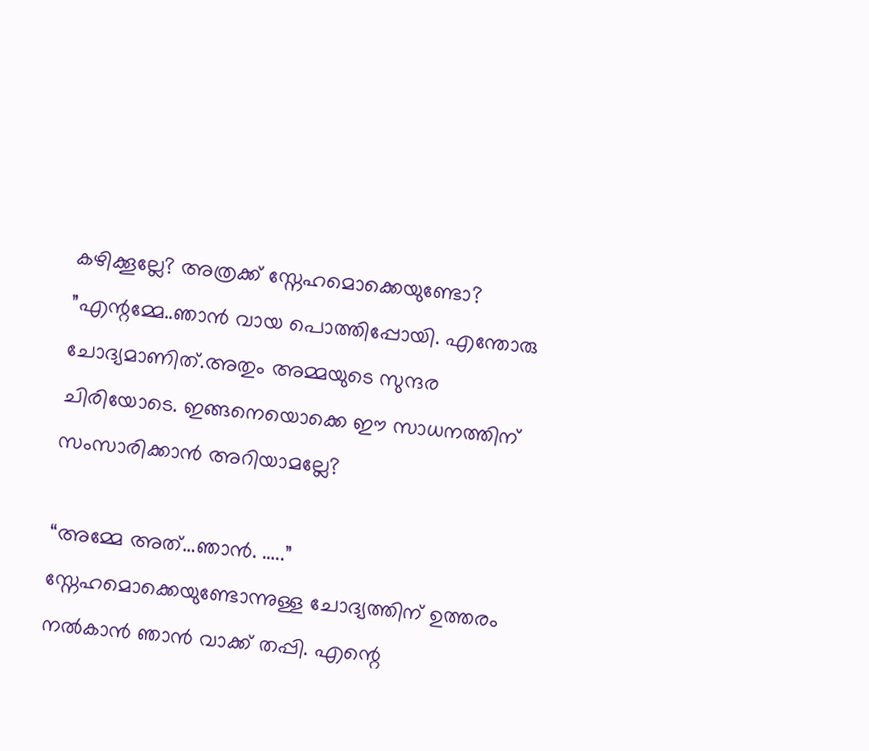കഴിക്കൂല്ലേ? അത്രക്ക് സ്നേഹമൊക്കെയുണ്ടോ? ”എന്റമ്മേ..ഞാൻ വായ പൊത്തിപ്പോയി. എന്തോരു ചോദ്യമാണിത്.അതും അമ്മയുടെ സുന്ദര ചിരിയോടെ. ഇങ്ങനെയൊക്കെ ഈ സാധനത്തിന് സംസാരിക്കാൻ അറിയാമല്ലേ?

“അമ്മേ അത്…ഞാൻ. …..” സ്നേഹമൊക്കെയുണ്ടോന്നുള്ള ചോദ്യത്തിന് ഉത്തരം നൽകാൻ ഞാൻ വാക്ക് തപ്പി. എന്റെ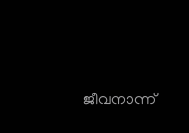ജീവനാന്ന്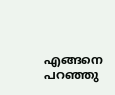എങ്ങനെ പറഞ്ഞു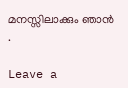മനസ്സിലാക്കും ഞാൻ .

Leave a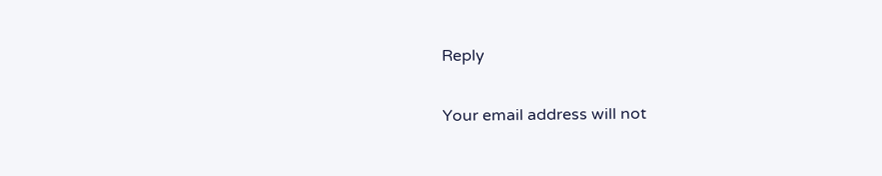Reply

Your email address will not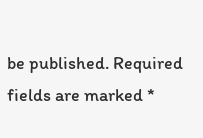be published. Required fields are marked *